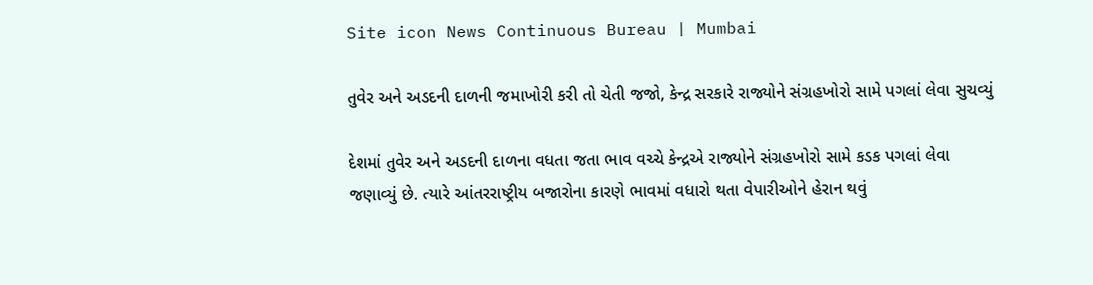Site icon News Continuous Bureau | Mumbai

તુવેર અને અડદની દાળની જમાખોરી કરી તો ચેતી જજો, કેન્દ્ર સરકારે રાજ્યોને સંગ્રહખોરો સામે પગલાં લેવા સુચવ્યું

દેશમાં તુવેર અને અડદની દાળના વધતા જતા ભાવ વચ્ચે કેન્દ્રએ રાજ્યોને સંગ્રહખોરો સામે કડક પગલાં લેવા જણાવ્યું છે. ત્યારે આંતરરાષ્ટ્રીય બજારોના કારણે ભાવમાં વધારો થતા વેપારીઓને હેરાન થવું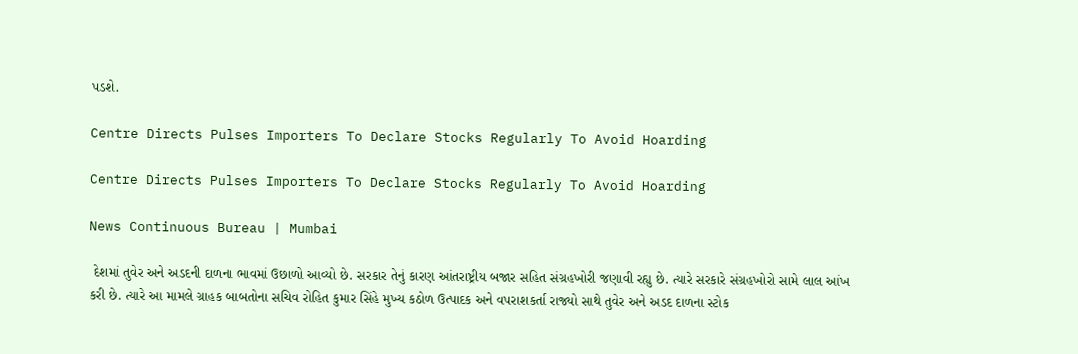પડશે.

Centre Directs Pulses Importers To Declare Stocks Regularly To Avoid Hoarding

Centre Directs Pulses Importers To Declare Stocks Regularly To Avoid Hoarding

News Continuous Bureau | Mumbai

 દેશમાં તુવેર અને અડદની દાળના ભાવમાં ઉછાળો આવ્યો છે. સરકાર તેનું કારણ આંતરાષ્ટ્રીય બજાર સહિત સંગ્રહખોરી જણાવી રહ્યુ છે. ત્યારે સરકારે સંગ્રહખોરો સામે લાલ આંખ કરી છે. ત્યારે આ મામલે ગ્રાહક બાબતોના સચિવ રોહિત કુમાર સિંહે મુખ્ય કઠોળ ઉત્પાદક અને વપરાશકર્તા રાજ્યો સાથે તુવેર અને અડદ દાળના સ્ટોક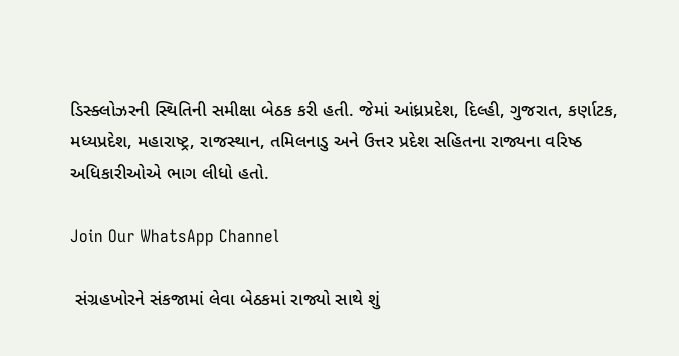ડિસ્ક્લોઝરની સ્થિતિની સમીક્ષા બેઠક કરી હતી. જેમાં આંધ્રપ્રદેશ, દિલ્હી, ગુજરાત, કર્ણાટક, મધ્યપ્રદેશ, મહારાષ્ટ્ર, રાજસ્થાન, તમિલનાડુ અને ઉત્તર પ્રદેશ સહિતના રાજ્યના વરિષ્ઠ અધિકારીઓએ ભાગ લીધો હતો.

Join Our WhatsApp Channel

 સંગ્રહખોરને સંકજામાં લેવા બેઠકમાં રાજ્યો સાથે શું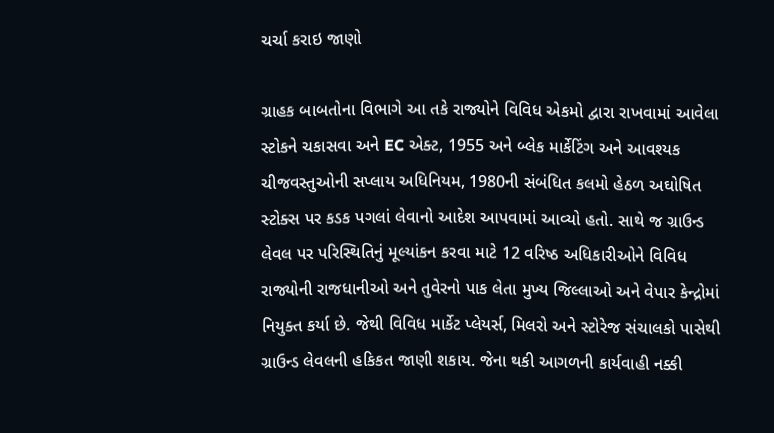ચર્ચા કરાઇ જાણો

ગ્રાહક બાબતોના વિભાગે આ તકે રાજ્યોને વિવિધ એકમો દ્વારા રાખવામાં આવેલા સ્ટોકને ચકાસવા અને EC એક્ટ, 1955 અને બ્લેક માર્કેટિંગ અને આવશ્યક ચીજવસ્તુઓની સપ્લાય અધિનિયમ, 1980ની સંબંધિત કલમો હેઠળ અઘોષિત સ્ટોક્સ પર કડક પગલાં લેવાનો આદેશ આપવામાં આવ્યો હતો. સાથે જ ગ્રાઉન્ડ લેવલ પર પરિસ્થિતિનું મૂલ્યાંકન કરવા માટે 12 વરિષ્ઠ અધિકારીઓને વિવિધ રાજ્યોની રાજધાનીઓ અને તુવેરનો પાક લેતા મુખ્ય જિલ્લાઓ અને વેપાર કેન્દ્રોમાં નિયુક્ત કર્યા છે. જેથી વિવિધ માર્કેટ પ્લેયર્સ, મિલરો અને સ્ટોરેજ સંચાલકો પાસેથી ગ્રાઉન્ડ લેવલની હકિકત જાણી શકાય. જેના થકી આગળની કાર્યવાહી નક્કી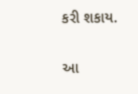કરી શકાય.

આ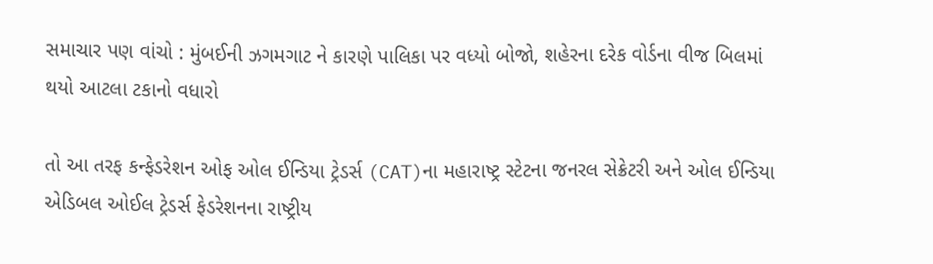સમાચાર પણ વાંચો : મુંબઈની ઝગમગાટ ને કારણે પાલિકા પર વધ્યો બોજો, શહેરના દરેક વોર્ડના વીજ બિલમાં થયો આટલા ટકાનો વધારો

તો આ તરફ કન્ફેડરેશન ઓફ ઓલ ઈન્ડિયા ટ્રેડર્સ (CAT)ના મહારાષ્ટ્ર સ્ટેટના જનરલ સેક્રેટરી અને ઓલ ઈન્ડિયા એડિબલ ઓઈલ ટ્રેડર્સ ફેડરેશનના રાષ્ટ્રીય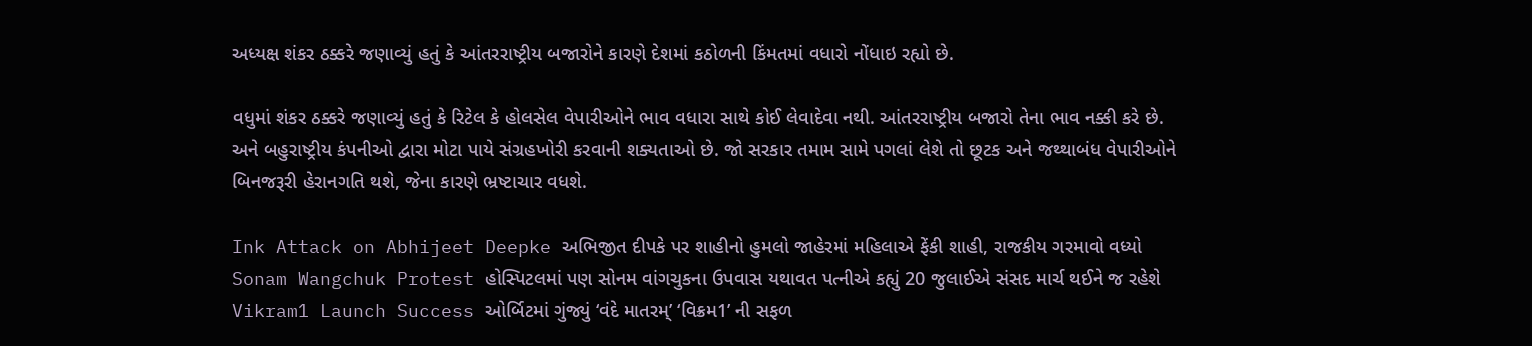અધ્યક્ષ શંકર ઠક્કરે જણાવ્યું હતું કે આંતરરાષ્ટ્રીય બજારોને કારણે દેશમાં કઠોળની કિંમતમાં વધારો નોંધાઇ રહ્યો છે.

વધુમાં શંકર ઠક્કરે જણાવ્યું હતું કે રિટેલ કે હોલસેલ વેપારીઓને ભાવ વધારા સાથે કોઈ લેવાદેવા નથી. આંતરરાષ્ટ્રીય બજારો તેના ભાવ નક્કી કરે છે. અને બહુરાષ્ટ્રીય કંપનીઓ દ્વારા મોટા પાયે સંગ્રહખોરી કરવાની શક્યતાઓ છે. જો સરકાર તમામ સામે પગલાં લેશે તો છૂટક અને જથ્થાબંધ વેપારીઓને બિનજરૂરી હેરાનગતિ થશે, જેના કારણે ભ્રષ્ટાચાર વધશે.

Ink Attack on Abhijeet Deepke અભિજીત દીપકે પર શાહીનો હુમલો જાહેરમાં મહિલાએ ફેંકી શાહી, રાજકીય ગરમાવો વધ્યો
Sonam Wangchuk Protest હોસ્પિટલમાં પણ સોનમ વાંગચુકના ઉપવાસ યથાવત પત્નીએ કહ્યું 20 જુલાઈએ સંસદ માર્ચ થઈને જ રહેશે
Vikram1 Launch Success ઓર્બિટમાં ગુંજ્યું ‘વંદે માતરમ્’ ‘વિક્રમ1’ ની સફળ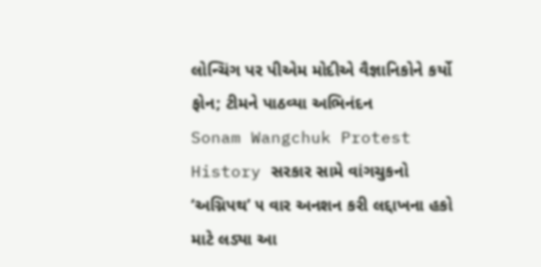લોન્ચિંગ પર પીએમ મોદીએ વૈજ્ઞાનિકોને કર્યો ફોન; ટીમને પાઠવ્યા અભિનંદન
Sonam Wangchuk Protest History સરકાર સામે વાંગચુકનો ‘અગ્નિપથ’ ૫ વાર અનશન કરી લદ્દાખના હકો માટે લડ્યા આ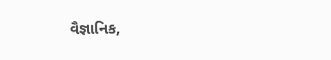વૈજ્ઞાનિક,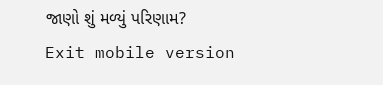જાણો શું મળ્યું પરિણામ?
Exit mobile version